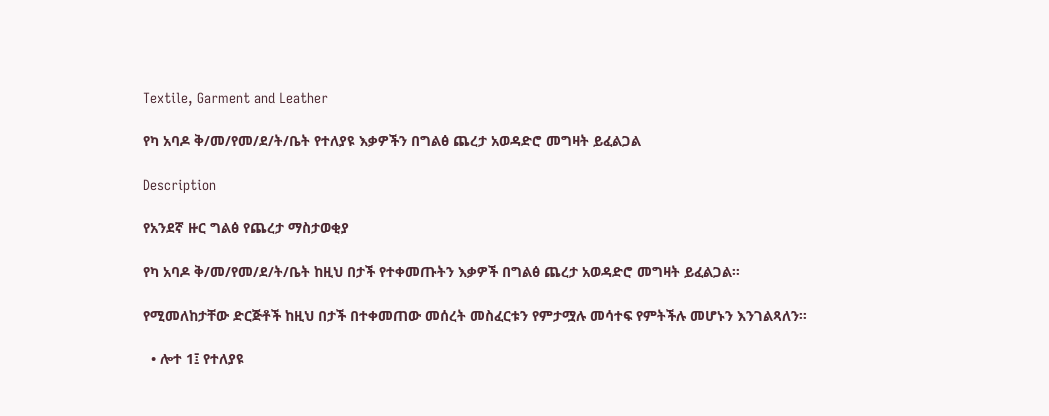Textile, Garment and Leather

የካ አባዶ ቅ/መ/የመ/ደ/ት/ቤት የተለያዩ እቃዎችን በግልፅ ጨረታ አወዳድሮ መግዛት ይፈልጋል

Description

የአንደኛ ዙር ግልፅ የጨረታ ማስታወቂያ

የካ አባዶ ቅ/መ/የመ/ደ/ት/ቤት ከዚህ በታች የተቀመጡትን እቃዎች በግልፅ ጨረታ አወዳድሮ መግዛት ይፈልጋል፡፡

የሚመለከታቸው ድርጅቶች ከዚህ በታች በተቀመጠው መሰረት መስፈርቱን የምታሟሉ መሳተፍ የምትችሉ መሆኑን እንገልጻለን፡፡

  • ሎተ 1፤ የተለያዩ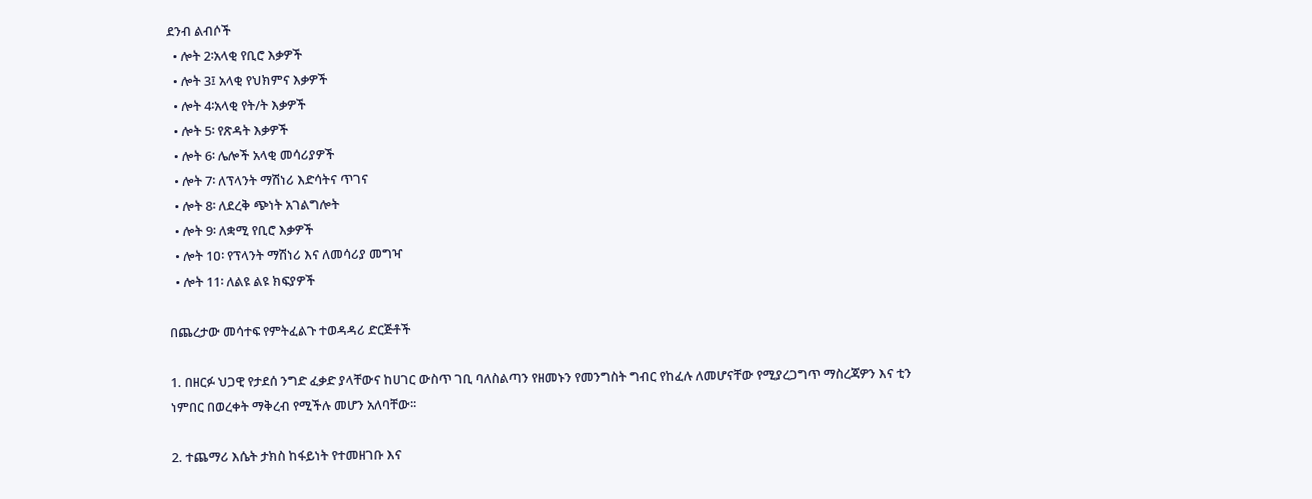ደንብ ልብሶች
  • ሎት 2፡አላቂ የቢሮ እቃዎች
  • ሎት 3፤ አላቂ የህክምና እቃዎች
  • ሎት 4፡አላቂ የት/ት እቃዎች
  • ሎት 5፡ የጽዳት እቃዎች
  • ሎት 6፡ ሌሎች አላቂ መሳሪያዎች
  • ሎት 7፡ ለፕላንት ማሽነሪ እድሳትና ጥገና
  • ሎት 8፡ ለደረቅ ጭነት አገልግሎት
  • ሎት 9፡ ለቋሚ የቢሮ እቃዎች
  • ሎት 1ዐ፡ የፕላንት ማሽነሪ እና ለመሳሪያ መግዣ
  • ሎት 11፡ ለልዩ ልዩ ክፍያዎች

በጨረታው መሳተፍ የምትፈልጉ ተወዳዳሪ ድርጅቶች

1. በዘርፉ ህጋዊ የታደሰ ንግድ ፈቃድ ያላቸውና ከሀገር ውስጥ ገቢ ባለስልጣን የዘመኑን የመንግስት ግብር የከፈሉ ለመሆናቸው የሚያረጋግጥ ማስረጃዎን እና ቲን ነምበር በወረቀት ማቅረብ የሚችሉ መሆን አለባቸው፡፡

2. ተጨማሪ እሴት ታክስ ከፋይነት የተመዘገቡ እና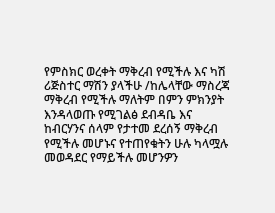የምስክር ወረቀት ማቅረብ የሚችሉ እና ካሽ ሪጅስተር ማሽን ያላችሁ /ከሌላቸው ማስረጃ ማቅረብ የሚችሉ ማለትም በምን ምክንያት እንዳላወጡ የሚገልፅ ደብዳቤ እና ከብርሃንና ሰላም የታተመ ደረሰኝ ማቅረብ የሚችሉ መሆኑና የተጠየቁትን ሁሉ ካላሟሉ መወዳደር የማይችሉ መሆንዎን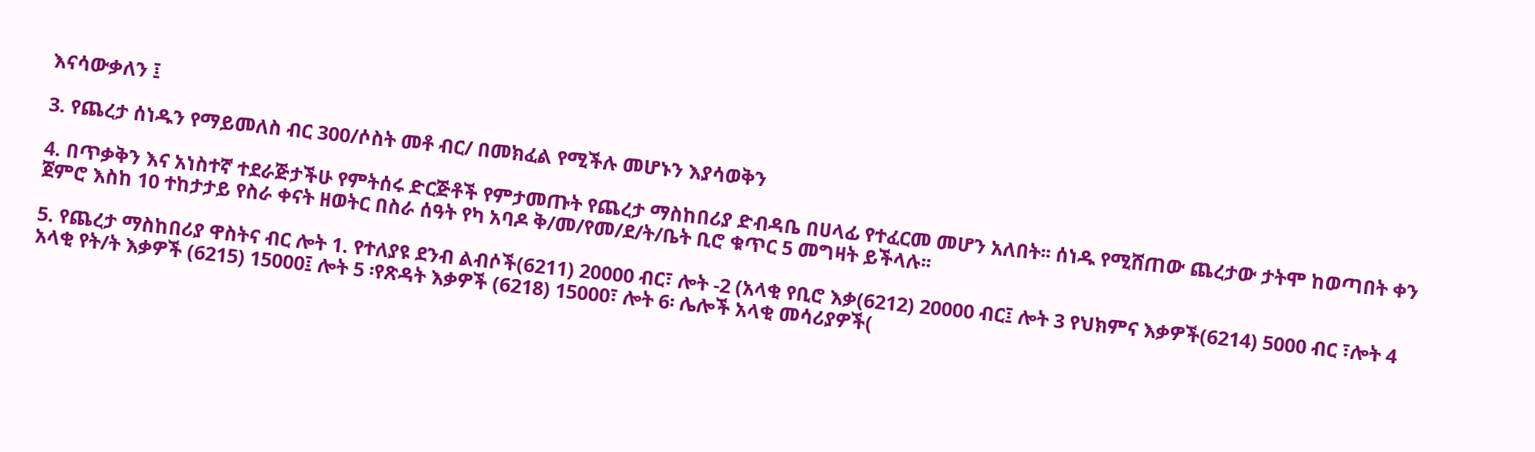እናሳውቃለን ፤

3. የጨረታ ሰነዱን የማይመለስ ብር 300/ሶስት መቶ ብር/ በመክፈል የሚችሉ መሆኑን እያሳወቅን

4. በጥቃቅን እና አነስተኛ ተደራጅታችሁ የምትሰሩ ድርጅቶች የምታመጡት የጨረታ ማስከበሪያ ድብዳቤ በሀላፊ የተፈርመ መሆን አለበት፡፡ ሰነዱ የሚሸጠው ጨረታው ታትሞ ከወጣበት ቀን ጀምሮ እስከ 10 ተከታታይ የስራ ቀናት ዘወትር በስራ ሰዓት የካ አባዶ ቅ/መ/የመ/ደ/ት/ቤት ቢሮ ቁጥር 5 መግዛት ይችላሉ፡፡

5. የጨረታ ማስከበሪያ ዋስትና ብር ሎት 1. የተለያዩ ደንብ ልብሶች(6211) 20000 ብር፣ ሎት -2 (አላቂ የቢሮ እቃ(6212) 20000 ብር፤ ሎት 3 የህክምና እቃዎች(6214) 5000 ብር ፣ሎት 4 አላቂ የት/ት እቃዎች (6215) 15000፤ ሎት 5 ፡የጽዳት እቃዎች (6218) 15000፣ ሎት 6፡ ሌሎች አላቂ መሳሪያዎች(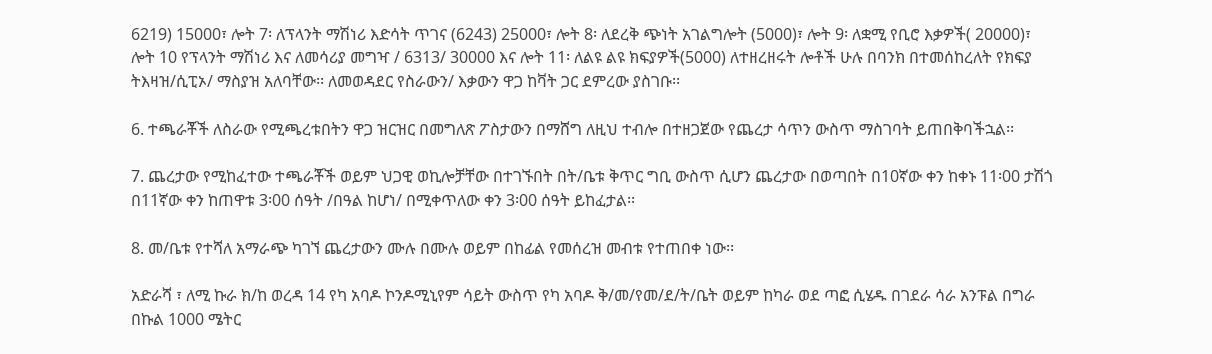6219) 15000፣ ሎት 7፡ ለፕላንት ማሽነሪ እድሳት ጥገና (6243) 25000፣ ሎት 8፡ ለደረቅ ጭነት አገልግሎት (5000)፣ ሎት 9፡ ለቋሚ የቢሮ እቃዎች( 20000)፣ ሎት 10 የፕላንት ማሽነሪ እና ለመሳሪያ መግዣ / 6313/ 30000 እና ሎት 11፡ ለልዩ ልዩ ክፍያዎች(5000) ለተዘረዘሩት ሎቶች ሁሉ በባንክ በተመሰከረለት የክፍያ ትእዛዝ/ሲፒኦ/ ማስያዝ አለባቸው፡፡ ለመወዳደር የስራውን/ እቃውን ዋጋ ከቫት ጋር ደምረው ያስገቡ፡፡

6. ተጫራቾች ለስራው የሚጫረቱበትን ዋጋ ዝርዝር በመግለጽ ፖስታውን በማሸግ ለዚህ ተብሎ በተዘጋጀው የጨረታ ሳጥን ውስጥ ማስገባት ይጠበቅባችኋል፡፡

7. ጨረታው የሚከፈተው ተጫራቾች ወይም ህጋዊ ወኪሎቻቸው በተገኙበት በት/ቤቱ ቅጥር ግቢ ውስጥ ሲሆን ጨረታው በወጣበት በ10ኛው ቀን ከቀኑ 11፡00 ታሽጎ በ11ኛው ቀን ከጠዋቱ 3፡00 ሰዓት /በዓል ከሆነ/ በሚቀጥለው ቀን 3፡00 ሰዓት ይከፈታል፡፡

8. መ/ቤቱ የተሻለ አማራጭ ካገኘ ጨረታውን ሙሉ በሙሉ ወይም በከፊል የመሰረዝ መብቱ የተጠበቀ ነው፡፡

አድራሻ ፣ ለሚ ኩራ ክ/ከ ወረዳ 14 የካ አባዶ ኮንዶሚኒየም ሳይት ውስጥ የካ አባዶ ቅ/መ/የመ/ደ/ት/ቤት ወይም ከካራ ወደ ጣፎ ሲሄዱ በገደራ ሳራ አንፑል በግራ በኩል 1000 ሜትር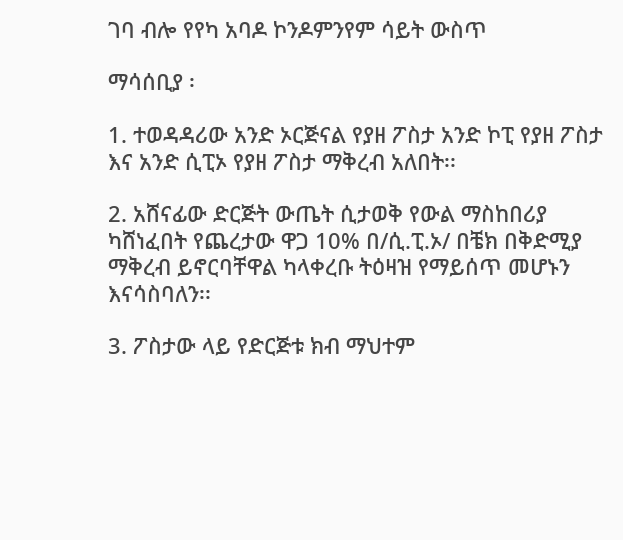ገባ ብሎ የየካ አባዶ ኮንዶምንየም ሳይት ውስጥ

ማሳሰቢያ ፡

1. ተወዳዳሪው አንድ ኦርጅናል የያዘ ፖስታ አንድ ኮፒ የያዘ ፖስታ እና አንድ ሲፒኦ የያዘ ፖስታ ማቅረብ አለበት፡፡

2. አሸናፊው ድርጅት ውጤት ሲታወቅ የውል ማስከበሪያ ካሸነፈበት የጨረታው ዋጋ 10% በ/ሲ.ፒ.ኦ/ በቼክ በቅድሚያ ማቅረብ ይኖርባቸዋል ካላቀረቡ ትዕዛዝ የማይሰጥ መሆኑን እናሳስባለን፡፡

3. ፖስታው ላይ የድርጅቱ ክብ ማህተም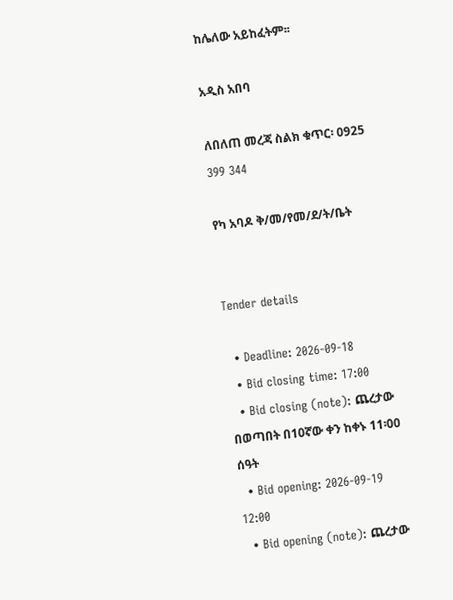ከሌለው አይከፈትም፡፡

አዲስ አበባ

ለበለጠ መረጃ ስልክ ቁጥር፡ 0925 399 344

የካ አባዶ ቅ/መ/የመ/ደ/ት/ቤት


Tender details

  • Deadline: 2026-09-18
  • Bid closing time: 17:00
  • Bid closing (note): ጨረታው በወጣበት በ10ኛው ቀን ከቀኑ 11፡00 ሰዓት
  • Bid opening: 2026-09-19 12:00
  • Bid opening (note): ጨረታው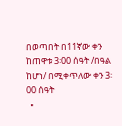በወጣበት በ11ኛው ቀን ከጠዋቱ 3፡00 ሰዓት /በዓል ከሆነ/ በሚቀጥለው ቀን 3፡00 ሰዓት
  •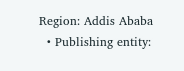Region: Addis Ababa
  • Publishing entity: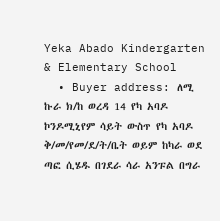Yeka Abado Kindergarten & Elementary School
  • Buyer address: ለሚ ኩራ ክ/ከ ወረዳ 14 የካ አባዶ ኮንዶሚኒየም ሳይት ውስጥ የካ አባዶ ቅ/መ/የመ/ደ/ት/ቤት ወይም ከካራ ወደ ጣፎ ሲሄዱ በገደራ ሳራ አንፑል በግራ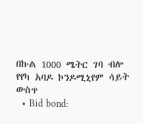በኩል 1000 ሜትር ገባ ብሎ የየካ አባዶ ኮንዶሚኒየም ሳይት ውስጥ
  • Bid bond: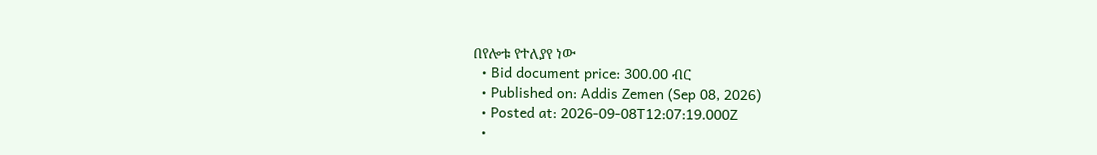በየሎቱ የተለያየ ነው
  • Bid document price: 300.00 ብር
  • Published on: Addis Zemen (Sep 08, 2026)
  • Posted at: 2026-09-08T12:07:19.000Z
  •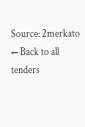Source: 2merkato
← Back to all tenders